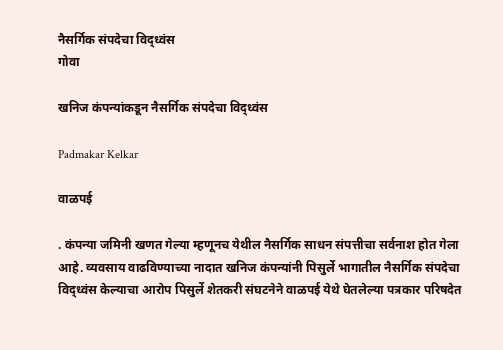नैसर्गिक संपदेचा विद्‍ध्वंस
गोवा

खनिज कंपन्यांकडून नैसर्गिक संपदेचा विद्‍ध्वंस

Padmakar Kelkar

वाळपई

. कंपन्या जमिनी खणत गेल्या म्हणूनच येथील नैसर्गिक साधन संपत्तीचा सर्वनाश होत गेला आहे. व्यवसाय वाढविण्याच्या नादात खनिज कंपन्यांनी पिसुर्ले भागातील नैसर्गिक संपदेचा विद्ध्वंस केल्याचा आरोप पिसुर्ले शेतकरी संघटनेने वाळपई येथे घेतलेल्या पत्रकार परिषदेत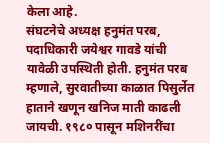केला आहे.
संघटनेचे अध्यक्ष हनुमंत परब, पदाधिकारी जयेश्वर गावडे यांची यावेळी उपस्थिती होती. हनुमंत परब म्हणाले, सुरवातीच्या काळात पिसुर्लेत हाताने खणून खनिज माती काढली जायची. १९८० पासून मशिनरींचा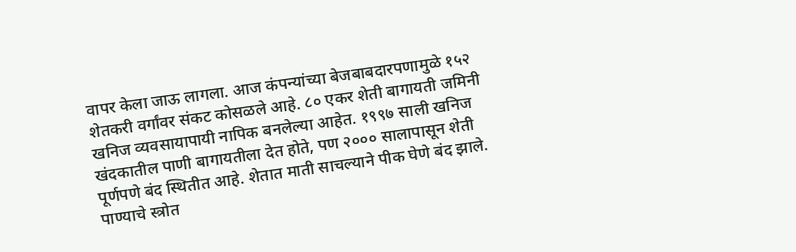वापर केला जाऊ लागला. आज कंपन्यांच्या बेजबाबदारपणामुळे १५२ शेतकरी वर्गांवर संकट कोसळले आहे. ८० एकर शेती बागायती जमिनी खनिज व्यवसायापायी नापिक बनलेल्या आहेत. १९९७ साली खनिज खंदकातील पाणी बागायतीला देत होते, पण २००० सालापासून शेती पूर्णपणे बंद स्थितीत आहे. शेतात माती साचल्याने पीक घेणे बंद झाले. पाण्याचे स्त्रोत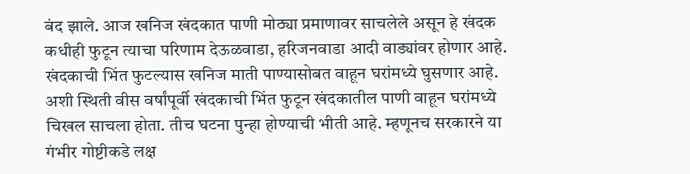बंद झाले. आज खनिज खंदकात पाणी मोठ्या प्रमाणावर साचलेले असून हे खंदक कधीही फुटून त्याचा परिणाम देऊळवाडा, हरिजनवाडा आदी वाड्यांवर होणार आहे.
खंदकाची भिंत फुटल्यास खनिज माती पाण्यासोबत वाहून घरांमध्ये घुसणार आहे. अशी स्थिती वीस वर्षांपूर्वी खंदकाची भिंत फुटून खंदकातील पाणी वाहून घरांमध्ये चिखल साचला होता. तीच घटना पुन्हा होण्याची भीती आहे. म्हणूनच सरकारने या गंभीर गोष्टीकडे लक्ष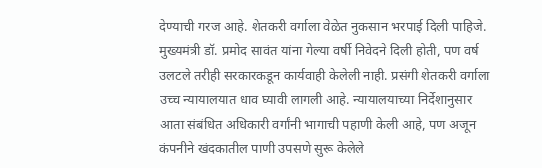देण्याची गरज आहे. शेतकरी वर्गाला वेळेत नुकसान भरपाई दिली पाहिजे. मुख्यमंत्री डॉ. प्रमोद सावंत यांना गेल्या वर्षी निवेदने दिली होती, पण वर्ष उलटले तरीही सरकारकडून कार्यवाही केलेली नाही. प्रसंगी शेतकरी वर्गाला उच्च न्यायालयात धाव घ्यावी लागली आहे. न्यायालयाच्या निर्देशानुसार आता संबंधित अधिकारी वर्गांनी भागाची पहाणी केली आहे, पण अजून कंपनीने खंदकातील पाणी उपसणे सुरू केलेले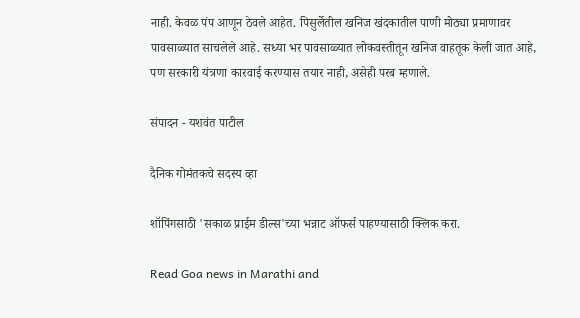नाही. केवळ पंप आणून ठेवले आहेत. पिसुर्लेतील खनिज खंदकातील पाणी मोठ्या प्रमाणावर पावसाळ्यात साचलेले आहे. सध्या भर पावसाळ्यात लोकवस्तीतून खनिज वाहतूक केली जात आहे, पण सरकारी यंत्रणा कारवाई करण्यास तयार नाही, असेही परब म्हणाले.

संपादन - यशवंत पाटील

दैनिक गोमंतकचे सदस्य व्हा

शॉपिंगसाठी 'सकाळ प्राईम डील्स'च्या भन्नाट ऑफर्स पाहण्यासाठी क्लिक करा.

Read Goa news in Marathi and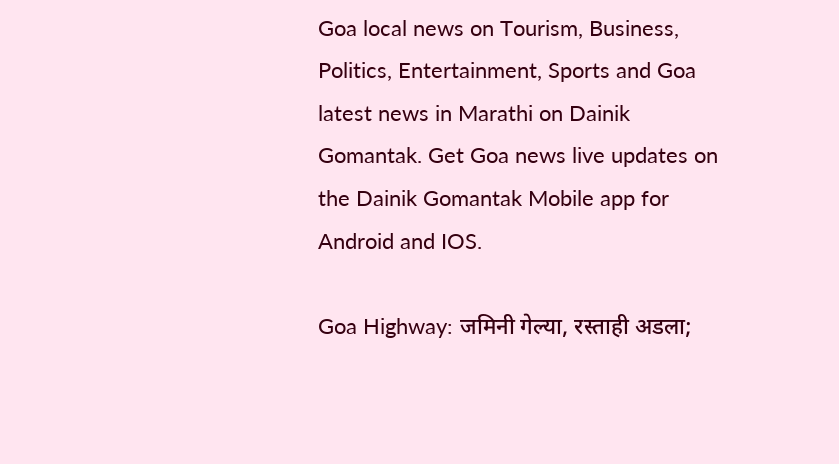Goa local news on Tourism, Business, Politics, Entertainment, Sports and Goa latest news in Marathi on Dainik Gomantak. Get Goa news live updates on the Dainik Gomantak Mobile app for Android and IOS.

Goa Highway: जमिनी गेल्या, रस्ताही अडला;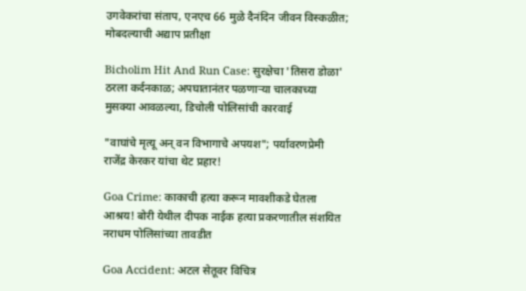उगवेकरांचा संताप, एनएच 66 मुळे दैनंदिन जीवन विस्कळीत; मोबदल्याची अद्याप प्रतीक्षा

Bicholim Hit And Run Case: सुरक्षेचा 'तिसरा डोळा' ठरला कर्दनकाळ; अपघातानंतर पळणाऱ्या चालकाच्या मुसक्या आवळल्या, डिचोली पोलिसांची कारवाई

"वाघांचे मृत्यू अन् वन विभागाचे अपयश"; पर्यावरणप्रेमी राजेंद्र केरकर यांचा थेट प्रहार!

Goa Crime: काकाची हत्या करून मावशीकडे घेतला आश्रय! बोरी येथील दीपक नाईक हत्या प्रकरणातील संशयित नराधम पोलिसांच्या तावडीत

Goa Accident: अटल सेतूवर विचित्र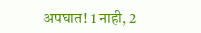अपघात! 1 नाही, 2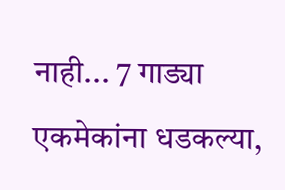नाही... 7 गाड्या एकमेकांना धडकल्या,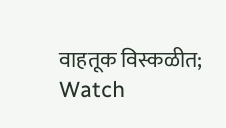वाहतूक विस्कळीत; Watch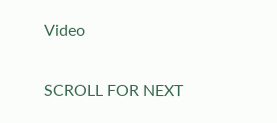Video

SCROLL FOR NEXT